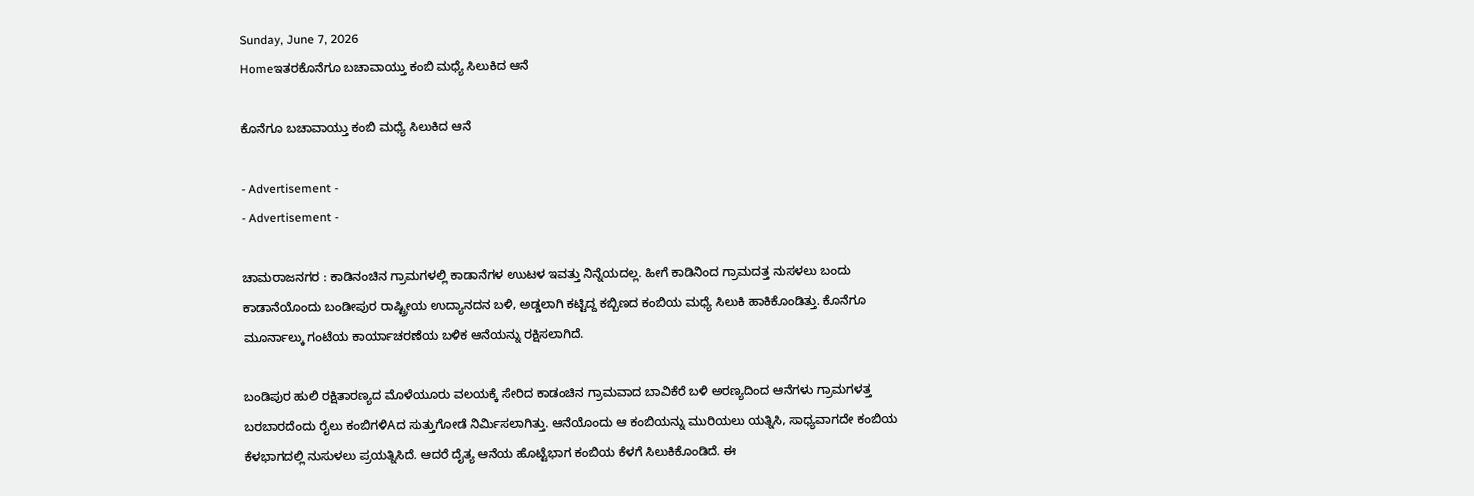Sunday, June 7, 2026
Homeಇತರಕೊನೆಗೂ ಬಚಾವಾಯ್ತು ಕಂಬಿ ಮಧ್ಯೆ ಸಿಲುಕಿದ ಆನೆ

ಕೊನೆಗೂ ಬಚಾವಾಯ್ತು ಕಂಬಿ ಮಧ್ಯೆ ಸಿಲುಕಿದ ಆನೆ

- Advertisement -
- Advertisement -

ಚಾಮರಾಜನಗರ : ಕಾಡಿನಂಚಿನ ಗ್ರಾಮಗಳಲ್ಲಿ ಕಾಡಾನೆಗಳ ಉುಟಳ ಇವತ್ತು ನಿನ್ನೆಯದಲ್ಲ. ಹೀಗೆ ಕಾಡಿನಿಂದ ಗ್ರಾಮದತ್ತ ನುಸಳಲು ಬಂದು ಕಾಡಾನೆಯೊಂದು ಬಂಡೀಪುರ ರಾಷ್ಟ್ರೀಯ ಉದ್ಯಾನದನ ಬಳಿ, ಅಡ್ಡಲಾಗಿ ಕಟ್ಟಿದ್ದ ಕಬ್ಬಿಣದ ಕಂಬಿಯ ಮಧ್ಯೆ ಸಿಲುಕಿ ಹಾಕಿಕೊಂಡಿತ್ತು. ಕೊನೆಗೂ  ಮೂರ್ನಾಲ್ಕು ಗಂಟೆಯ ಕಾರ್ಯಾಚರಣೆಯ ಬಳಿಕ ಆನೆಯನ್ನು ರಕ್ಷಿಸಲಾಗಿದೆ.

ಬಂಡಿಪುರ ಹುಲಿ ರಕ್ಷಿತಾರಣ್ಯದ ಮೊಳೆಯೂರು ವಲಯಕ್ಕೆ ಸೇರಿದ ಕಾಡಂಚಿನ ಗ್ರಾಮವಾದ ಬಾವಿಕೆರೆ ಬಳಿ ಅರಣ್ಯದಿಂದ ಆನೆಗಳು ಗ್ರಾಮಗಳತ್ತ ಬರಬಾರದೆಂದು ರೈಲು ಕಂಬಿಗಳಿAದ ಸುತ್ತುಗೋಡೆ ನಿರ್ಮಿಸಲಾಗಿತ್ತು. ಆನೆಯೊಂದು ಆ ಕಂಬಿಯನ್ನು ಮುರಿಯಲು ಯತ್ನಿಸಿ, ಸಾಧ್ಯವಾಗದೇ ಕಂಬಿಯ ಕೆಳಭಾಗದಲ್ಲಿ ನುಸುಳಲು ಪ್ರಯತ್ನಿಸಿದೆ. ಆದರೆ ದೈತ್ಯ ಆನೆಯ ಹೊಟ್ಟೆಭಾಗ ಕಂಬಿಯ ಕೆಳಗೆ ಸಿಲುಕಿಕೊಂಡಿದೆ. ಈ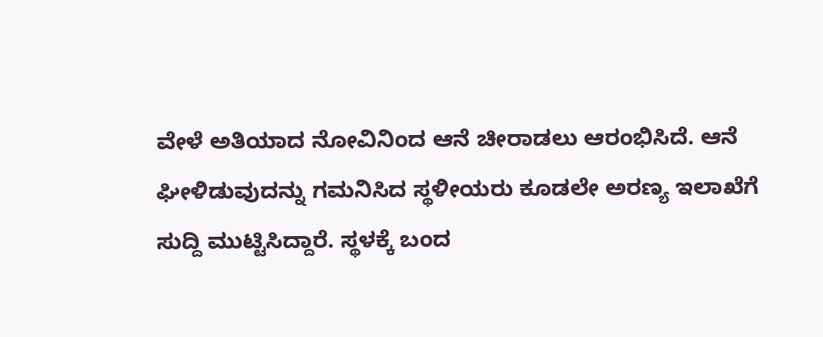ವೇಳೆ ಅತಿಯಾದ ನೋವಿನಿಂದ ಆನೆ ಚೀರಾಡಲು ಆರಂಭಿಸಿದೆ. ಆನೆ ಘೀಳಿಡುವುದನ್ನು ಗಮನಿಸಿದ ಸ್ಥಳೀಯರು ಕೂಡಲೇ ಅರಣ್ಯ ಇಲಾಖೆಗೆ ಸುದ್ದಿ ಮುಟ್ಟಿಸಿದ್ದಾರೆ. ಸ್ಥಳಕ್ಕೆ ಬಂದ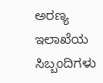ಅರಣ್ಯ ಇಲಾಖೆಯ ಸಿಬ್ಬಂದಿಗಳು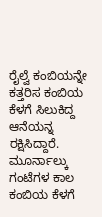ರೈಲ್ವೆ ಕಂಬಿಯನ್ನೇ ಕತ್ತರಿಸ ಕಂಬಿಯ ಕೆಳಗೆ ಸಿಲುಕಿದ್ದ ಆನೆಯನ್ನ ರಕ್ಷಿಸಿದ್ದಾರೆ. ಮೂರ್ನಾಲ್ಕು ಗಂಟೆಗಳ ಕಾಲ ಕಂಬಿಯ ಕೆಳಗೆ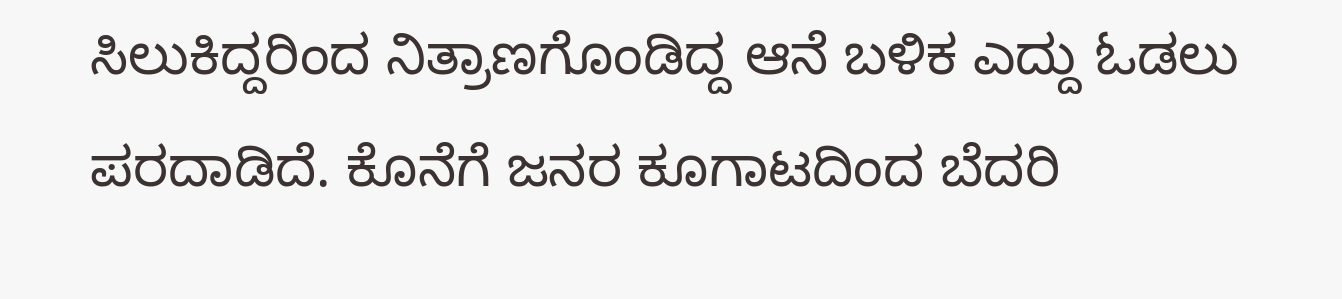ಸಿಲುಕಿದ್ದರಿಂದ ನಿತ್ರಾಣಗೊಂಡಿದ್ದ ಆನೆ ಬಳಿಕ ಎದ್ದು ಓಡಲು ಪರದಾಡಿದೆ. ಕೊನೆಗೆ ಜನರ ಕೂಗಾಟದಿಂದ ಬೆದರಿ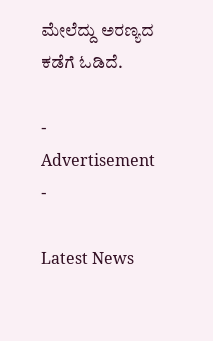ಮೇಲೆದ್ದು ಅರಣ್ಯದ ಕಡೆಗೆ ಓಡಿದೆ.

- Advertisement -

Latest News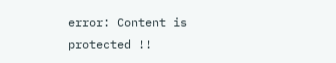error: Content is protected !!